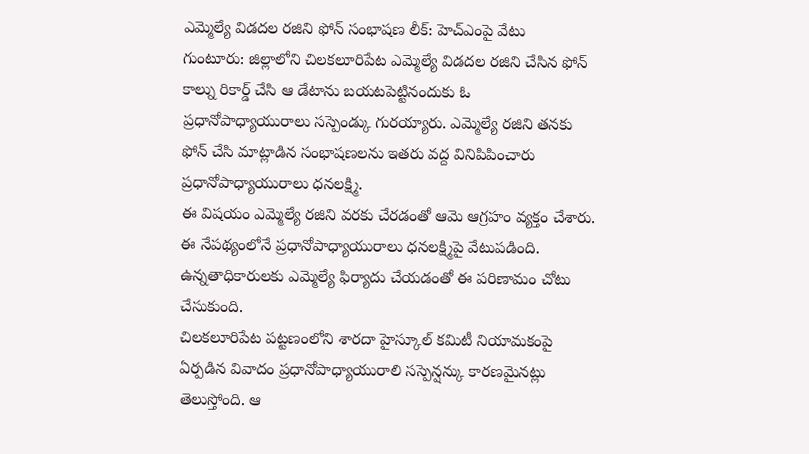ఎమ్మెల్యే విడదల రజిని ఫోన్ సంభాషణ లీక్: హెచ్ఎంపై వేటు
గుంటూరు: జిల్లాలోని చిలకలూరిపేట ఎమ్మెల్యే విడదల రజిని చేసిన ఫోన్ కాల్ను రికార్డ్ చేసి ఆ డేటాను బయటపెట్టినందుకు ఓ ప్రధానోపాధ్యాయురాలు సస్పెండ్కు గురయ్యారు. ఎమ్మెల్యే రజిని తనకు ఫోన్ చేసి మాట్లాడిన సంభాషణలను ఇతరు వద్ద వినిపిపించారు ప్రధానోపాధ్యాయురాలు ధనలక్ష్మి.
ఈ విషయం ఎమ్మెల్యే రజిని వరకు చేరడంతో ఆమె ఆగ్రహం వ్యక్తం చేశారు. ఈ నేపథ్యంలోనే ప్రధానోపాధ్యాయురాలు ధనలక్ష్మిపై వేటుపడింది. ఉన్నతాధికారులకు ఎమ్మెల్యే ఫిర్యాదు చేయడంతో ఈ పరిణామం చోటు చేసుకుంది.
చిలకలూరిపేట పట్టణంలోని శారదా హైస్కూల్ కమిటీ నియామకంపై ఏర్పడిన వివాదం ప్రధానోపాధ్యాయురాలి సస్పెన్షన్కు కారణమైనట్లు తెలుస్తోంది. ఆ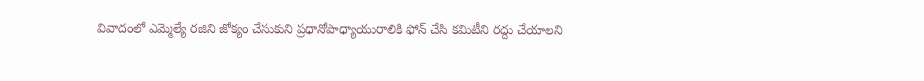వివాదంలో ఎమ్మెల్యే రజిని జోక్యం చేసుకుని ప్రధానోపాధ్యాయురాలికి ఫోన్ చేసి కమిటీని రద్దు చేయాలని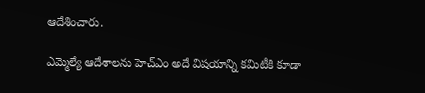ఆదేశించారు.

ఎమ్మెల్యే ఆదేశాలను హెచ్ఎం అదే విషయాన్ని కమిటీకి కూడా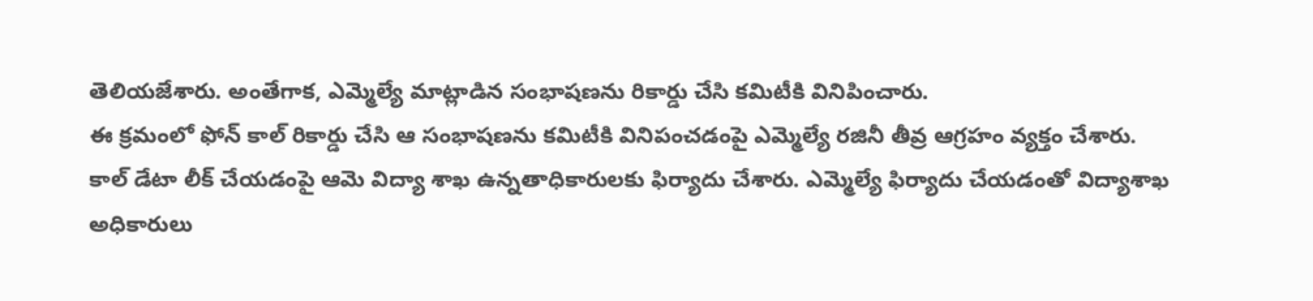తెలియజేశారు. అంతేగాక, ఎమ్మెల్యే మాట్లాడిన సంభాషణను రికార్డు చేసి కమిటీకి వినిపించారు.
ఈ క్రమంలో ఫోన్ కాల్ రికార్డు చేసి ఆ సంభాషణను కమిటీకి వినిపంచడంపై ఎమ్మెల్యే రజినీ తీవ్ర ఆగ్రహం వ్యక్తం చేశారు.
కాల్ డేటా లీక్ చేయడంపై ఆమె విద్యా శాఖ ఉన్నతాధికారులకు ఫిర్యాదు చేశారు. ఎమ్మెల్యే ఫిర్యాదు చేయడంతో విద్యాశాఖ అధికారులు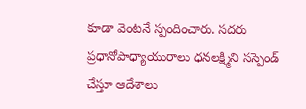కూడా వెంటనే స్పందించారు. సదరు ప్రధానోపాధ్యాయురాలు ధనలక్ష్మిని సస్పెండ్ చేస్తూ ఆదేశాలు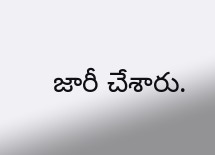జారీ చేశారు.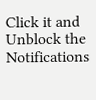Click it and Unblock the Notifications